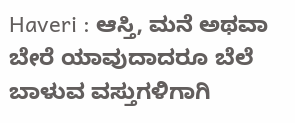Haveri : ಆಸ್ತಿ, ಮನೆ ಅಥವಾ ಬೇರೆ ಯಾವುದಾದರೂ ಬೆಲೆ ಬಾಳುವ ವಸ್ತುಗಳಿಗಾಗಿ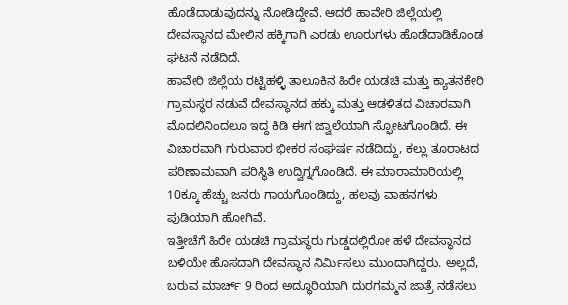ಹೊಡೆದಾಡುವುದನ್ನು ನೋಡಿದ್ದೇವೆ. ಆದರೆ ಹಾವೇರಿ ಜಿಲ್ಲೆಯಲ್ಲಿ ದೇವಸ್ಥಾನದ ಮೇಲಿನ ಹಕ್ಕಿಗಾಗಿ ಎರಡು ಊರುಗಳು ಹೊಡೆದಾಡಿಕೊಂಡ ಘಟನೆ ನಡೆದಿದೆ.
ಹಾವೇರಿ ಜಿಲ್ಲೆಯ ರಟ್ಟಿಹಳ್ಳಿ ತಾಲೂಕಿನ ಹಿರೇ ಯಡಚಿ ಮತ್ತು ಕ್ಯಾತನಕೇರಿ ಗ್ರಾಮಸ್ಥರ ನಡುವೆ ದೇವಸ್ಥಾನದ ಹಕ್ಕು ಮತ್ತು ಆಡಳಿತದ ವಿಚಾರವಾಗಿ ಮೊದಲಿನಿಂದಲೂ ಇದ್ದ ಕಿಡಿ ಈಗ ಜ್ವಾಲೆಯಾಗಿ ಸ್ಫೋಟಗೊಂಡಿದೆ. ಈ ವಿಚಾರವಾಗಿ ಗುರುವಾರ ಭೀಕರ ಸಂಘರ್ಷ ನಡೆದಿದ್ದು, ಕಲ್ಲು ತೂರಾಟದ ಪರಿಣಾಮವಾಗಿ ಪರಿಸ್ಥಿತಿ ಉದ್ವಿಗ್ನಗೊಂಡಿದೆ. ಈ ಮಾರಾಮಾರಿಯಲ್ಲಿ 10ಕ್ಕೂ ಹೆಚ್ಚು ಜನರು ಗಾಯಗೊಂಡಿದ್ದು, ಹಲವು ವಾಹನಗಳು ಪುಡಿಯಾಗಿ ಹೋಗಿವೆ.
ಇತ್ತೀಚೆಗೆ ಹಿರೇ ಯಡಚಿ ಗ್ರಾಮಸ್ಥರು ಗುಡ್ಡದಲ್ಲಿರೋ ಹಳೆ ದೇವಸ್ಥಾನದ ಬಳಿಯೇ ಹೊಸದಾಗಿ ದೇವಸ್ಥಾನ ನಿರ್ಮಿಸಲು ಮುಂದಾಗಿದ್ದರು. ಅಲ್ಲದೆ, ಬರುವ ಮಾರ್ಚ್ 9 ರಿಂದ ಅದ್ಧೂರಿಯಾಗಿ ದುರಗಮ್ಮನ ಜಾತ್ರೆ ನಡೆಸಲು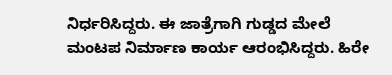ನಿರ್ಧರಿಸಿದ್ದರು. ಈ ಜಾತ್ರೆಗಾಗಿ ಗುಡ್ಡದ ಮೇಲೆ ಮಂಟಪ ನಿರ್ಮಾಣ ಕಾರ್ಯ ಆರಂಭಿಸಿದ್ದರು. ಹಿರೇ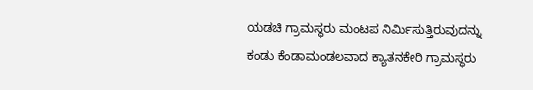ಯಡಚಿ ಗ್ರಾಮಸ್ಥರು ಮಂಟಪ ನಿರ್ಮಿಸುತ್ತಿರುವುದನ್ನು ಕಂಡು ಕೆಂಡಾಮಂಡಲವಾದ ಕ್ಯಾತನಕೇರಿ ಗ್ರಾಮಸ್ಥರು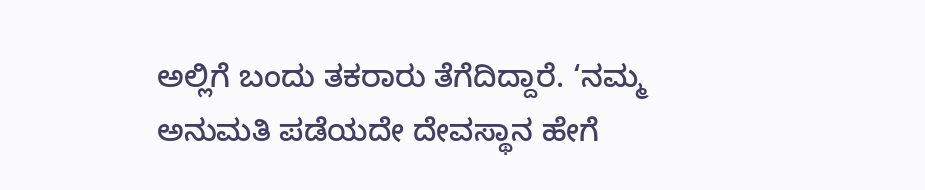ಅಲ್ಲಿಗೆ ಬಂದು ತಕರಾರು ತೆಗೆದಿದ್ದಾರೆ. ‘ನಮ್ಮ ಅನುಮತಿ ಪಡೆಯದೇ ದೇವಸ್ಥಾನ ಹೇಗೆ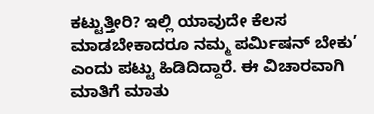ಕಟ್ಟುತ್ತೀರಿ? ಇಲ್ಲಿ ಯಾವುದೇ ಕೆಲಸ ಮಾಡಬೇಕಾದರೂ ನಮ್ಮ ಪರ್ಮಿಷನ್ ಬೇಕು’ ಎಂದು ಪಟ್ಟು ಹಿಡಿದಿದ್ದಾರೆ. ಈ ವಿಚಾರವಾಗಿ ಮಾತಿಗೆ ಮಾತು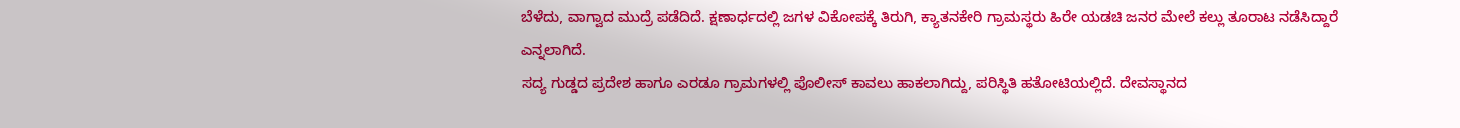ಬೆಳೆದು, ವಾಗ್ವಾದ ಮುದ್ರೆ ಪಡೆದಿದೆ. ಕ್ಷಣಾರ್ಧದಲ್ಲಿ ಜಗಳ ವಿಕೋಪಕ್ಕೆ ತಿರುಗಿ, ಕ್ಯಾತನಕೇರಿ ಗ್ರಾಮಸ್ಥರು ಹಿರೇ ಯಡಚಿ ಜನರ ಮೇಲೆ ಕಲ್ಲು ತೂರಾಟ ನಡೆಸಿದ್ದಾರೆ ಎನ್ನಲಾಗಿದೆ.
ಸದ್ಯ ಗುಡ್ಡದ ಪ್ರದೇಶ ಹಾಗೂ ಎರಡೂ ಗ್ರಾಮಗಳಲ್ಲಿ ಪೊಲೀಸ್ ಕಾವಲು ಹಾಕಲಾಗಿದ್ದು, ಪರಿಸ್ಥಿತಿ ಹತೋಟಿಯಲ್ಲಿದೆ. ದೇವಸ್ಥಾನದ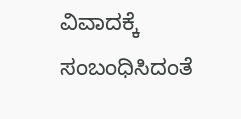ವಿವಾದಕ್ಕೆ ಸಂಬಂಧಿಸಿದಂತೆ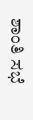ಶಾಂತಿ ಸಭೆ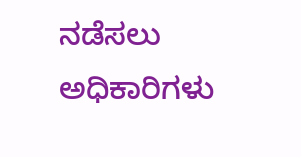ನಡೆಸಲು ಅಧಿಕಾರಿಗಳು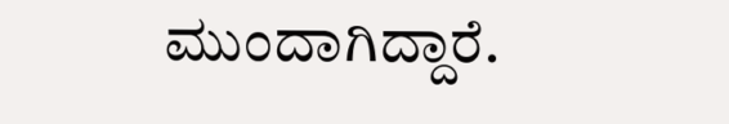ಮುಂದಾಗಿದ್ದಾರೆ.